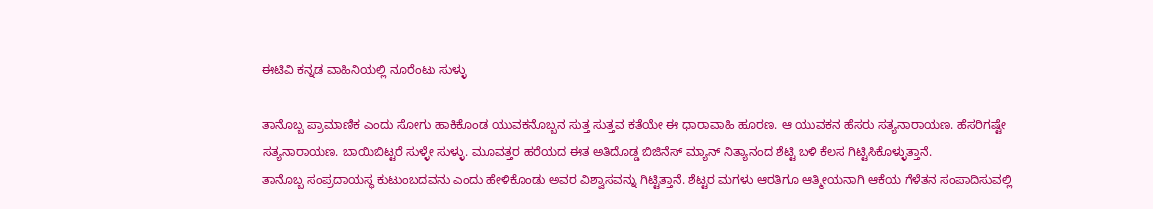ಈಟಿವಿ ಕನ್ನಡ ವಾಹಿನಿಯಲ್ಲಿ ನೂರೆಂಟು ಸುಳ್ಳು

ತಾನೊಬ್ಬ ಪ್ರಾಮಾಣಿಕ ಎಂದು ಸೋಗು ಹಾಕಿಕೊಂಡ ಯುವಕನೊಬ್ಬನ ಸುತ್ತ ಸುತ್ತವ ಕತೆಯೇ ಈ ಧಾರಾವಾಹಿ ಹೂರಣ. ಆ ಯುವಕನ ಹೆಸರು ಸತ್ಯನಾರಾಯಣ. ಹೆಸರಿಗಷ್ಟೇ ಸತ್ಯನಾರಾಯಣ. ಬಾಯಿಬಿಟ್ಟರೆ ಸುಳ್ಳೇ ಸುಳ್ಳು. ಮೂವತ್ತರ ಹರೆಯದ ಈತ ಅತಿದೊಡ್ಡ ಬಿಜಿನೆಸ್ ಮ್ಯಾನ್ ನಿತ್ಯಾನಂದ ಶೆಟ್ಟಿ ಬಳಿ ಕೆಲಸ ಗಿಟ್ಟಿಸಿಕೊಳ್ಳುತ್ತಾನೆ.
ತಾನೊಬ್ಬ ಸಂಪ್ರದಾಯಸ್ಥ ಕುಟುಂಬದವನು ಎಂದು ಹೇಳಿಕೊಂಡು ಅವರ ವಿಶ್ವಾಸವನ್ನು ಗಿಟ್ಟಿತ್ತಾನೆ. ಶೆಟ್ಟರ ಮಗಳು ಆರತಿಗೂ ಆತ್ಮೀಯನಾಗಿ ಆಕೆಯ ಗೆಳೆತನ ಸಂಪಾದಿಸುವಲ್ಲಿ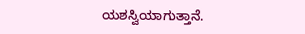ಯಶಸ್ವಿಯಾಗುತ್ತಾನೆ.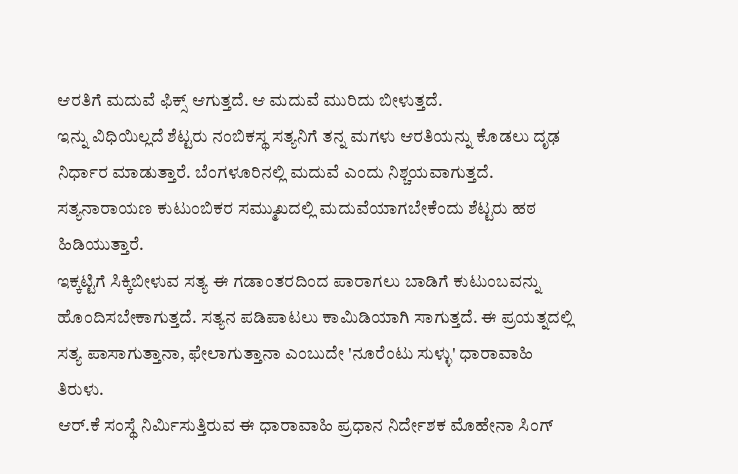ಆರತಿಗೆ ಮದುವೆ ಫಿಕ್ಸ್ ಆಗುತ್ತದೆ. ಆ ಮದುವೆ ಮುರಿದು ಬೀಳುತ್ತದೆ.
ಇನ್ನು ವಿಧಿಯಿಲ್ಲದೆ ಶೆಟ್ಟರು ನಂಬಿಕಸ್ಥ ಸತ್ಯನಿಗೆ ತನ್ನ ಮಗಳು ಆರತಿಯನ್ನು ಕೊಡಲು ದೃಢ ನಿರ್ಧಾರ ಮಾಡುತ್ತಾರೆ. ಬೆಂಗಳೂರಿನಲ್ಲಿ ಮದುವೆ ಎಂದು ನಿಶ್ಚಯವಾಗುತ್ತದೆ. ಸತ್ಯನಾರಾಯಣ ಕುಟುಂಬಿಕರ ಸಮ್ಮುಖದಲ್ಲಿ ಮದುವೆಯಾಗಬೇಕೆಂದು ಶೆಟ್ಟರು ಹಠ ಹಿಡಿಯುತ್ತಾರೆ.
ಇಕ್ಕಟ್ಟಿಗೆ ಸಿಕ್ಕಿಬೀಳುವ ಸತ್ಯ ಈ ಗಡಾಂತರದಿಂದ ಪಾರಾಗಲು ಬಾಡಿಗೆ ಕುಟುಂಬವನ್ನು ಹೊಂದಿಸಬೇಕಾಗುತ್ತದೆ. ಸತ್ಯನ ಪಡಿಪಾಟಲು ಕಾಮಿಡಿಯಾಗಿ ಸಾಗುತ್ತದೆ. ಈ ಪ್ರಯತ್ನದಲ್ಲಿ ಸತ್ಯ ಪಾಸಾಗುತ್ತಾನಾ, ಫೇಲಾಗುತ್ತಾನಾ ಎಂಬುದೇ 'ನೂರೆಂಟು ಸುಳ್ಳು' ಧಾರಾವಾಹಿ ತಿರುಳು.
ಆರ್.ಕೆ ಸಂಸ್ಥೆ ನಿರ್ಮಿಸುತ್ತಿರುವ ಈ ಧಾರಾವಾಹಿ ಪ್ರಧಾನ ನಿರ್ದೇಶಕ ಮೊಹೇನಾ ಸಿಂಗ್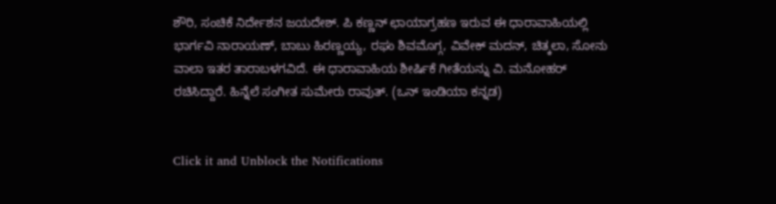ಶೌರಿ, ಸಂಚಿಕೆ ನಿರ್ದೇಶನ ಜಯದೇಶ್. ಪಿ ಕಣ್ಣನ್ ಛಾಯಾಗ್ರಹಣ ಇರುವ ಈ ಧಾರಾವಾಹಿಯಲ್ಲಿ ಭಾರ್ಗವಿ ನಾರಾಯಣ್, ಬಾಬು ಹಿರಣ್ಣಯ್ಯ, ರಘು ಶಿವಮೊಗ್ಗ, ವಿವೇಕ್ ಮದನ್, ಚಿತ್ಕಲಾ, ಸೋನು ವಾಲಾ ಇತರ ತಾರಾಬಳಗವಿದೆ. ಈ ಧಾರಾವಾಹಿಯ ಶೀರ್ಷಿಕೆ ಗೀತೆಯನ್ನು ವಿ. ಮನೋಹರ್ ರಚಿಸಿದ್ದಾರೆ. ಹಿನ್ನೆಲೆ ಸಂಗೀತ ಸುಮೇರು ರಾವುತ್. (ಒನ್ ಇಂಡಿಯಾ ಕನ್ನಡ)


Click it and Unblock the Notifications